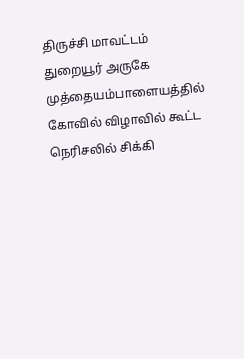திருச்சி மாவட்டம் துறையூர் அருகே முத்தையம்பாளையத்தில் கோவில் விழாவில் கூட்ட நெரிசலில் சிக்கி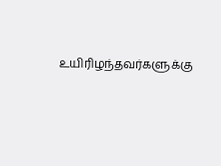உயிரிழந்தவர்களுக்கு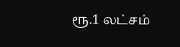ரூ.1 லட்சம்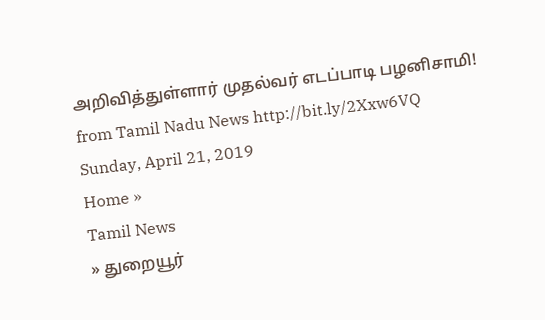அறிவித்துள்ளார் முதல்வர் எடப்பாடி பழனிசாமி!
from Tamil Nadu News http://bit.ly/2Xxw6VQ
Sunday, April 21, 2019
Home »
Tamil News
» துறையூர்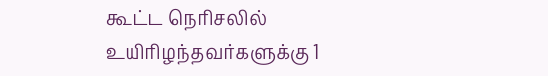கூட்ட நெரிசலில் உயிரிழந்தவர்களுக்கு 1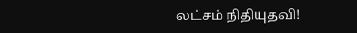லட்சம் நிதியுதவி!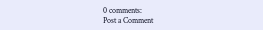0 comments:
Post a Comment